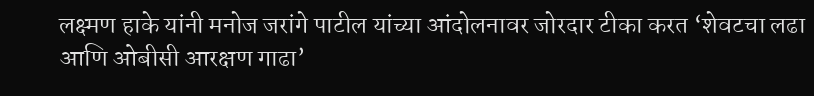लक्ष्मण हाके यांनी मनोज जरांगे पाटील यांच्या आंदोलनावर जोरदार टीका करत ‘शेवटचा लढा आणि ओबीसी आरक्षण गाढा’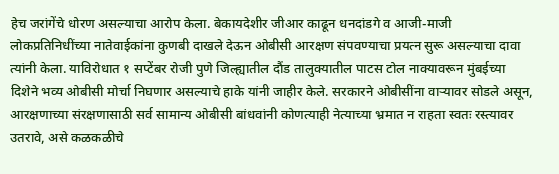हेच जरांगेंचे धोरण असल्याचा आरोप केला. बेकायदेशीर जीआर काढून धनदांडगे व आजी-माजी लोकप्रतिनिधींच्या नातेवाईकांना कुणबी दाखले देऊन ओबीसी आरक्षण संपवण्याचा प्रयत्न सुरू असल्याचा दावा त्यांनी केला. याविरोधात १ सप्टेंबर रोजी पुणे जिल्ह्यातील दौंड तालुक्यातील पाटस टोल नाक्यावरून मुंबईच्या दिशेने भव्य ओबीसी मोर्चा निघणार असल्याचे हाके यांनी जाहीर केले. सरकारने ओबीसींना वाऱ्यावर सोडले असून, आरक्षणाच्या संरक्षणासाठी सर्व सामान्य ओबीसी बांधवांनी कोणत्याही नेत्याच्या भ्रमात न राहता स्वतः रस्त्यावर उतरावे, असे कळकळीचे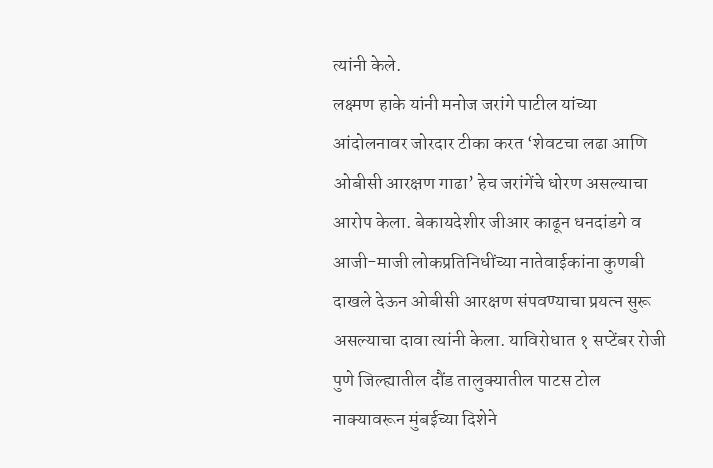त्यांनी केले.
लक्ष्मण हाके यांनी मनोज जरांगे पाटील यांच्या आंदोलनावर जोरदार टीका करत ‘शेवटचा लढा आणि ओबीसी आरक्षण गाढा’ हेच जरांगेंचे धोरण असल्याचा आरोप केला. बेकायदेशीर जीआर काढून धनदांडगे व आजी-माजी लोकप्रतिनिधींच्या नातेवाईकांना कुणबी दाखले देऊन ओबीसी आरक्षण संपवण्याचा प्रयत्न सुरू असल्याचा दावा त्यांनी केला. याविरोधात १ सप्टेंबर रोजी पुणे जिल्ह्यातील दौंड तालुक्यातील पाटस टोल नाक्यावरून मुंबईच्या दिशेने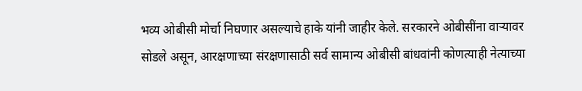भव्य ओबीसी मोर्चा निघणार असल्याचे हाके यांनी जाहीर केले. सरकारने ओबीसींना वाऱ्यावर सोडले असून, आरक्षणाच्या संरक्षणासाठी सर्व सामान्य ओबीसी बांधवांनी कोणत्याही नेत्याच्या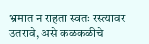भ्रमात न राहता स्वतः रस्त्यावर उतरावे, असे कळकळीचे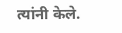त्यांनी केले.